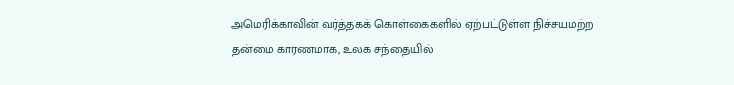அமெரிக்காவின் வர்த்தகக் கொள்கைகளில் ஏற்பட்டுள்ள நிச்சயமற்ற தன்மை காரணமாக, உலக சந்தையில்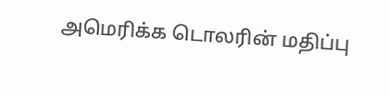அமெரிக்க டொலரின் மதிப்பு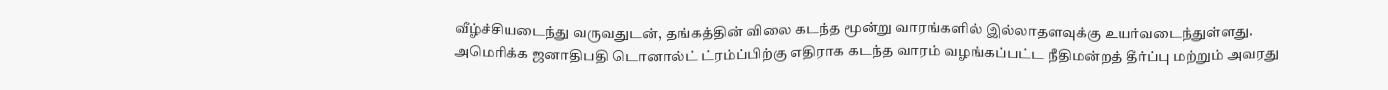வீழ்ச்சியடைந்து வருவதுடன், தங்கத்தின் விலை கடந்த மூன்று வாரங்களில் இல்லாதளவுக்கு உயர்வடைந்துள்ளது.
அமெரிக்க ஜனாதிபதி டொனால்ட் ட்ரம்ப்பிற்கு எதிராக கடந்த வாரம் வழங்கப்பட்ட நீதிமன்றத் தீர்ப்பு மற்றும் அவரது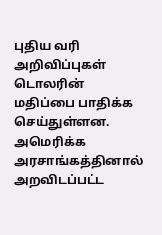புதிய வரி அறிவிப்புகள் டொலரின் மதிப்பை பாதிக்க செய்துள்ளன.
அமெரிக்க அரசாங்கத்தினால் அறவிடப்பட்ட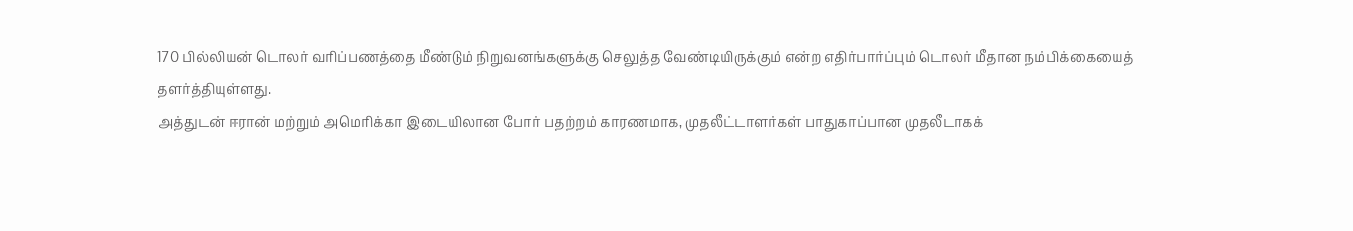170 பில்லியன் டொலர் வரிப்பணத்தை மீண்டும் நிறுவனங்களுக்கு செலுத்த வேண்டியிருக்கும் என்ற எதிர்பார்ப்பும் டொலர் மீதான நம்பிக்கையைத் தளர்த்தியுள்ளது.
அத்துடன் ஈரான் மற்றும் அமெரிக்கா இடையிலான போர் பதற்றம் காரணமாக, முதலீட்டாளர்கள் பாதுகாப்பான முதலீடாகக்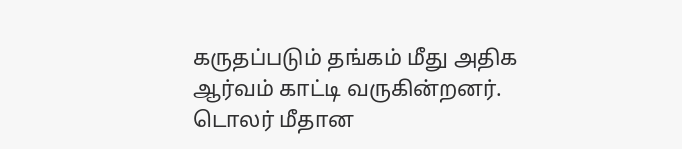கருதப்படும் தங்கம் மீது அதிக ஆர்வம் காட்டி வருகின்றனர்.
டொலர் மீதான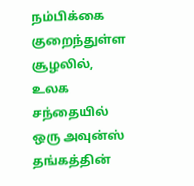நம்பிக்கை குறைந்துள்ள சூழலில், உலக சந்தையில் ஒரு அவுன்ஸ் தங்கத்தின்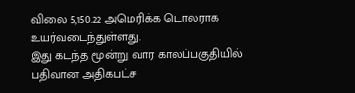விலை 5,150.22 அமெரிக்க டொலராக உயர்வடைந்துள்ளது.
இது கடந்த மூன்று வார காலப்பகுதியில் பதிவான அதிகபட்ச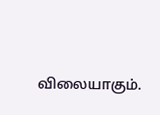விலையாகும்.